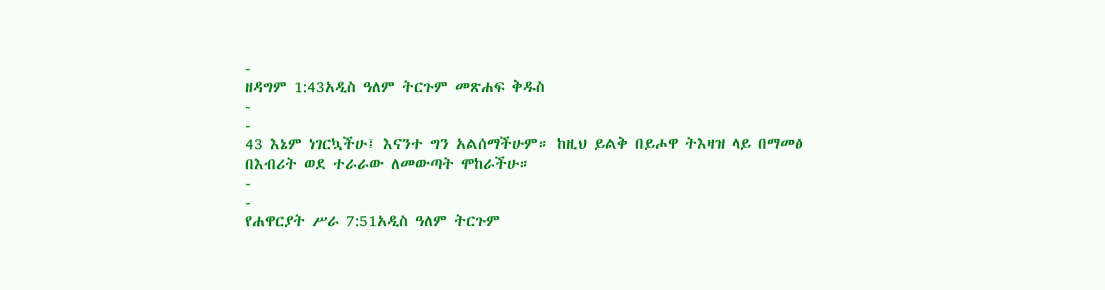-
ዘዳግም 1:43አዲስ ዓለም ትርጉም መጽሐፍ ቅዱስ
-
-
43 እኔም ነገርኳችሁ፤ እናንተ ግን አልሰማችሁም። ከዚህ ይልቅ በይሖዋ ትእዛዝ ላይ በማመፅ በእብሪት ወደ ተራራው ለመውጣት ሞከራችሁ።
-
-
የሐዋርያት ሥራ 7:51አዲስ ዓለም ትርጉም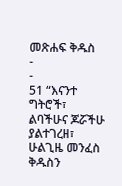መጽሐፍ ቅዱስ
-
-
51 “እናንተ ግትሮች፣ ልባችሁና ጆሯችሁ ያልተገረዘ፣ ሁልጊዜ መንፈስ ቅዱስን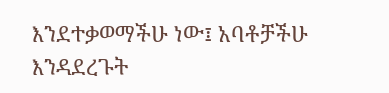እንደተቃወማችሁ ነው፤ አባቶቻችሁ እንዳደረጉት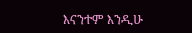እናንተም እንዲሁ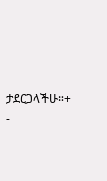ታደርጋላችሁ።+
-